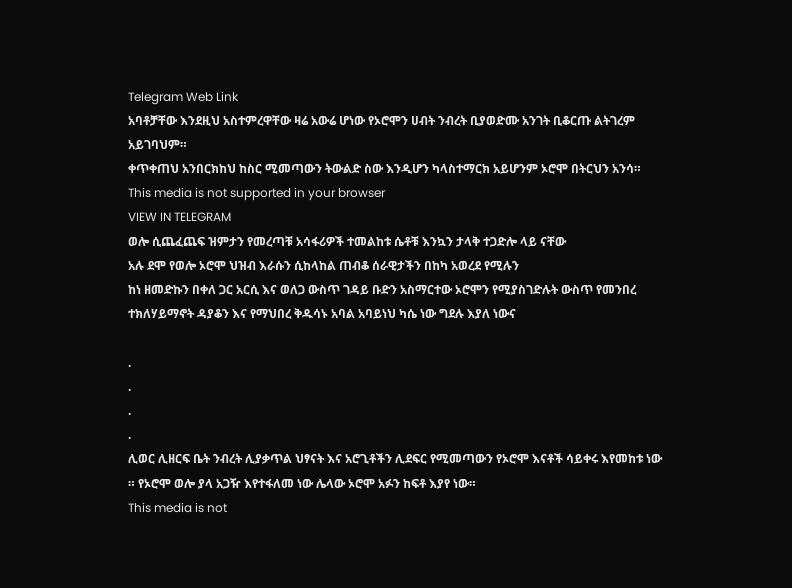Telegram Web Link
አባቶቻቸው እንደዚህ አስተምረዋቸው ዛሬ አውሬ ሆነው የኦሮሞን ሀብት ንብረት ቢያወድሙ አንገት ቢቆርጡ ልትገረም አይገባህም።
ቀጥቀጠህ አንበርክከህ ከስር ሚመጣውን ትውልድ ስው እንዲሆን ካላስተማርክ አይሆንም ኦሮሞ በትርህን አንሳ።
This media is not supported in your browser
VIEW IN TELEGRAM
ወሎ ሲጨፈጨፍ ዝምታን የመረጣቹ አሳፋሪዎች ተመልከቱ ሴቶቹ እንኳን ታላቅ ተጋድሎ ላይ ናቸው
አሉ ደሞ የወሎ ኦሮሞ ህዝብ እራሱን ሲከላከል ጠብቆ ሰራዊታችን በከካ አወረደ የሚሉን
ከነ ዘመድኩን በቀለ ጋር አርሲ እና ወለጋ ውስጥ ገዳይ ቡድን አስማርተው ኦሮሞን የሚያስገድሉት ውስጥ የመንበረ ተክለሃይማኖት ዳያቆን እና የማህበረ ቅዱሳኑ አባል አባይነህ ካሴ ነው ግደሉ እያለ ነውና

.
.
.
.
ሊወር ሊዘርፍ ቤት ንብረት ሊያቃጥል ህፃናት እና አሮጊቶችን ሊደፍር የሚመጣውን የኦሮሞ እናቶች ሳይቀሩ እየመከቱ ነው ። የኦሮሞ ወሎ ያላ አጋዥ እየተፋለመ ነው ሌላው ኦሮሞ አፉን ከፍቶ እያየ ነው።
This media is not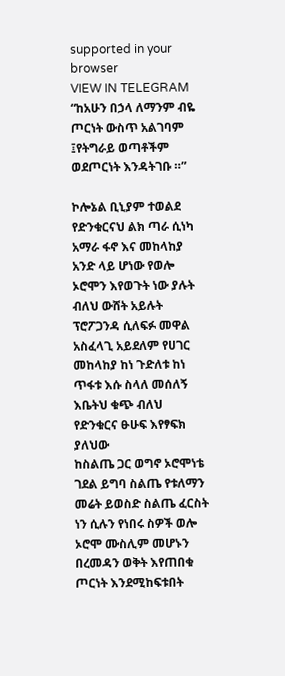supported in your browser
VIEW IN TELEGRAM
“ከአሁን በኃላ ለማንም ብዬ ጦርነት ውስጥ አልገባም ፤የትግራይ ወጣቶችም ወደጦርነት እንዳትገቡ ።”

ኮሎኔል ቢኒያም ተወልደ
የድንቁርናህ ልክ ጣራ ሲነካ አማራ ፋኖ እና መከላከያ አንድ ላይ ሆነው የወሎ ኦሮሞን እየወጉት ነው ያሉት ብለህ ውሸት አይሉት ፕሮፖጋንዳ ሲለፍፉ መዋል አስፈላጊ አይደለም የሀገር መከላከያ ከነ ጉድለቱ ከነ ጥፋቱ እሱ ስላለ መሰለኝ እቤትህ ቁጭ ብለህ የድንቁርና ፁሁፍ እየፃፍክ ያለህው
ከስልጤ ጋር ወግኖ ኦሮሞነቴ ገደል ይግባ ስልጤ የቱለማን መሬት ይወስድ ስልጤ ፈርስት ነን ሲሉን የነበሩ ስዎች ወሎ ኦሮሞ ሙስሊም መሆኑን በረመዳን ወቅት እየጠበቁ ጦርነት እንደሚከፍቱበት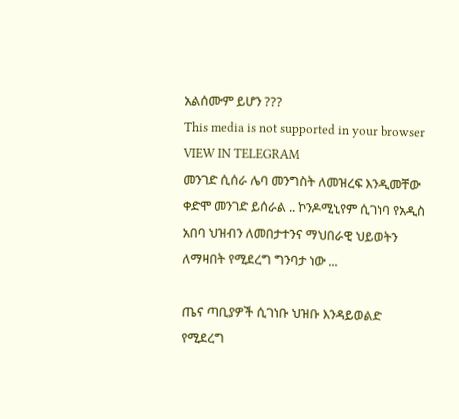አልሰሙም ይሆን ???
This media is not supported in your browser
VIEW IN TELEGRAM
መንገድ ሲሰራ ሌባ መንግስት ለመዝረፍ እንዲመቸው ቀድሞ መንገድ ይሰራል .. ኮንዶሚኒየም ሲገነባ የአዲስ አበባ ህዝብን ለመበታተንና ማህበራዊ ህይወትን ለማዛበት የሚደረግ ግንባታ ነው ...

ጤና ጣቢያዎች ሲገነቡ ህዝቡ እንዳይወልድ የሚደረግ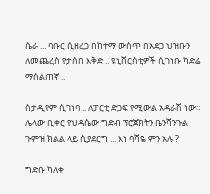ሴራ ... ባቡር ሲዘረጋ በከተማ ውስጥ በአደጋ ህዝቡን ለመጨረስ የታሰበ እቅድ .. ዩኒቨርስቲዎች ሲገነቡ ካድሬ ማሰልጠኛ ..

ስታዲየም ሲገነባ .. ለፓርቲ ድጋፍ የሚውል አዳራሽ ነው። ሌላው ቢቀር የህዳሴው ግድብ ፕሮጀክትን ቤንሻንጉል ጉምዝ ክልል ላይ ሲያደርግ ... እነ ባሻዬ ምን አሉ ?

ግድቡ ካለቀ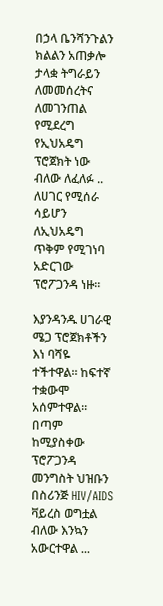በኃላ ቤንሻንጉልን ክልልን አጠቃሎ ታላቋ ትግራይን ለመመሰረትና ለመገንጠል የሚደረግ የኢህአዴግ ፕሮጀክት ነው ብለው ለፈለፉ .. ለሀገር የሚሰራ ሳይሆን ለኢህአዴግ ጥቅም የሚገነባ አድርገው ፕሮፖጋንዳ ነዙ።

እያንዳንዱ ሀገራዊ ሜጋ ፕሮጀክቶችን እነ ባሻዬ ተችተዋል። ከፍተኛ ተቋውሞ አሰምተዋል። በጣም ከሚያስቀው ፕሮፖጋንዳ መንግስት ህዝቡን በስሪንጅ HIV/AIDS ቫይረስ ወግቷል ብለው እንኳን አውርተዋል ...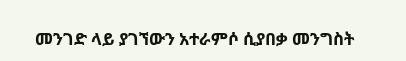መንገድ ላይ ያገኘውን አተራምሶ ሲያበቃ መንግስት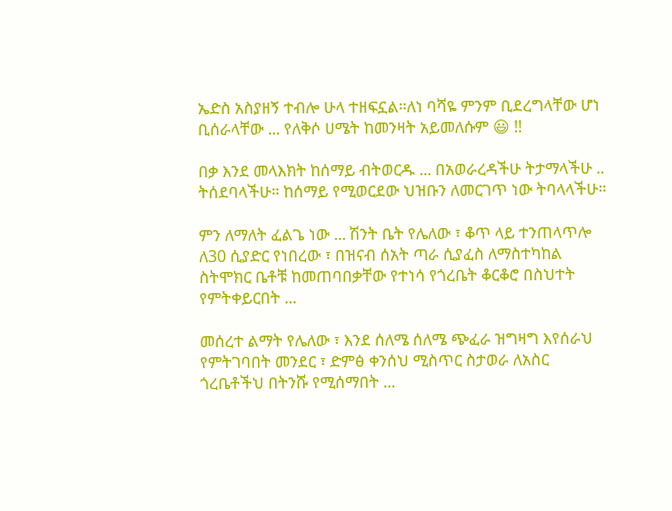ኤድስ አስያዘኝ ተብሎ ሁላ ተዘፍኗል።ለነ ባሻዬ ምንም ቢደረግላቸው ሆነ ቢሰራላቸው ... የለቅሶ ሀሜት ከመንዛት አይመለሱም 😃 !!

በቃ እንደ መላእክት ከሰማይ ብትወርዱ ... በአወራረዳችሁ ትታማላችሁ .. ትሰደባላችሁ። ከሰማይ የሚወርደው ህዝቡን ለመርገጥ ነው ትባላላችሁ።

ምን ለማለት ፈልጌ ነው ... ሽንት ቤት የሌለው ፣ ቆጥ ላይ ተንጠላጥሎ ለ30 ሲያድር የነበረው ፣ በዝናብ ሰአት ጣራ ሲያፈስ ለማስተካከል ስትሞክር ቤቶቹ ከመጠባበቃቸው የተነሳ የጎረቤት ቆርቆሮ በስህተት የምትቀይርበት ...

መሰረተ ልማት የሌለው ፣ እንደ ሰለሜ ሰለሜ ጭፈራ ዝግዛግ እየሰራህ የምትገባበት መንደር ፣ ድምፅ ቀንሰህ ሚስጥር ስታወራ ለአስር ጎረቤቶችህ በትንሹ የሚሰማበት ...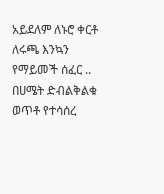አይደለም ለኑሮ ቀርቶ ለሩጫ እንኳን የማይመች ሰፈር .. በሀሜት ድብልቅልቁ ወጥቶ የተሳሰረ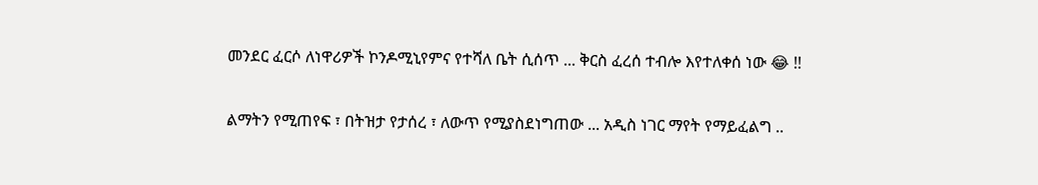መንደር ፈርሶ ለነዋሪዎች ኮንዶሚኒየምና የተሻለ ቤት ሲሰጥ ... ቅርስ ፈረሰ ተብሎ እየተለቀሰ ነው 😂 !!

ልማትን የሚጠየፍ ፣ በትዝታ የታሰረ ፣ ለውጥ የሚያስደነግጠው ... አዲስ ነገር ማየት የማይፈልግ ..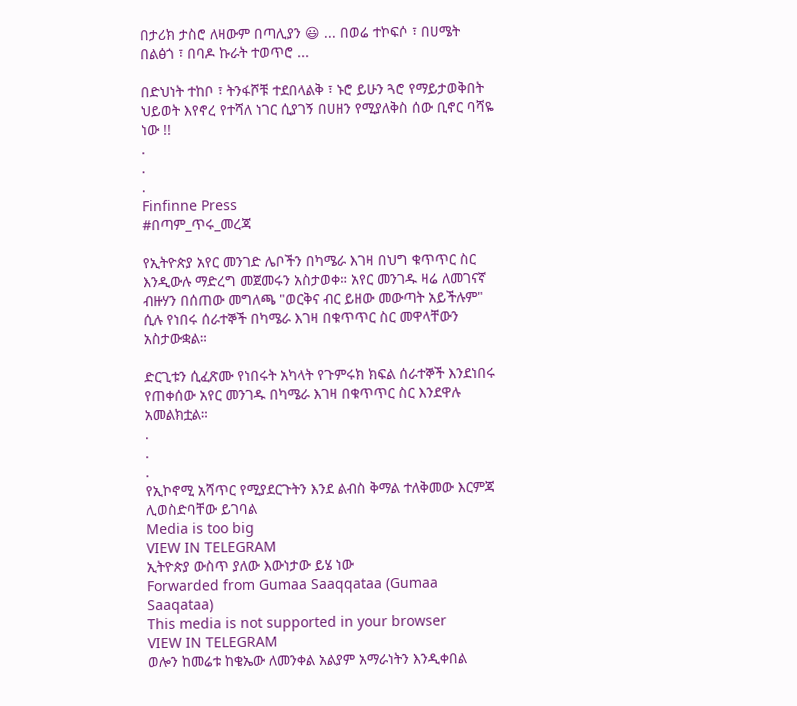በታሪክ ታስሮ ለዛውም በጣሊያን 😃 ... በወሬ ተኮፍሶ ፣ በሀሜት በልፅጎ ፣ በባዶ ኩራት ተወጥሮ ...

በድህነት ተከቦ ፣ ትንፋሾቹ ተደበላልቅ ፣ ኑሮ ይሁን ጓሮ የማይታወቅበት ህይወት እየኖረ የተሻለ ነገር ሲያገኝ በሀዘን የሚያለቅስ ሰው ቢኖር ባሻዬ ነው !!
.
.
.
Finfinne Press
#በጣም_ጥሩ_መረጃ

የኢትዮጵያ አየር መንገድ ሌቦችን በካሜራ እገዛ በህግ ቁጥጥር ስር እንዲውሉ ማድረግ መጀመሩን አስታወቀ። አየር መንገዱ ዛሬ ለመገናኛ ብዙሃን በሰጠው መግለጫ "ወርቅና ብር ይዘው መውጣት አይችሉም" ሲሉ የነበሩ ሰራተኞች በካሜራ እገዛ በቁጥጥር ስር መዋላቸውን አስታውቋል።

ድርጊቱን ሲፈጽሙ የነበሩት አካላት የጉምሩክ ክፍል ሰራተኞች እንደነበሩ የጠቀሰው አየር መንገዱ በካሜራ እገዛ በቁጥጥር ስር እንደዋሉ አመልክቷል።
.
.
.
የኢኮኖሚ አሻጥር የሚያደርጉትን እንደ ልብስ ቅማል ተለቅመው እርምጃ ሊወስድባቸው ይገባል
Media is too big
VIEW IN TELEGRAM
ኢትዮጵያ ውስጥ ያለው እውነታው ይሄ ነው
Forwarded from Gumaa Saaqqataa (Gumaa Saaqataa)
This media is not supported in your browser
VIEW IN TELEGRAM
ወሎን ከመሬቱ ከቄኤው ለመንቀል አልያም አማራነትን እንዲቀበል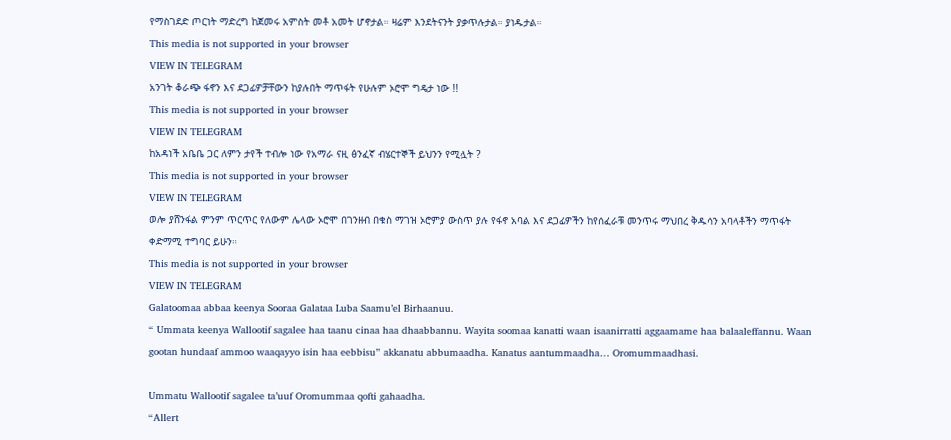የማስገደድ ጦርነት ማድረግ ከጀመሩ አምስት መቶ አመት ሆኖታል። ዛሬም እንደትናንት ያቃጥሉታል። ያነዱታል።
This media is not supported in your browser
VIEW IN TELEGRAM
አንገት ቆራጭ ፋኖን እና ደጋፊዎቻቸውን ከያሉበት ማጥፋት የሁሉም ኦሮሞ ግዴታ ነው !!
This media is not supported in your browser
VIEW IN TELEGRAM
ከአዳነች አቤቤ ጋር ለምን ታየች ተብሎ ነው የአማራ ናዚ ፅንፈኛ ብሄርተኞች ይህንን የሚሏት ?
This media is not supported in your browser
VIEW IN TELEGRAM
ወሎ ያሸንፋል ምንም ጥርጥር የለውም ሌላው ኦሮሞ በገንዘብ በቁስ ማገዝ ኦሮምያ ውስጥ ያሉ የፋኖ አባል እና ደጋፊዎችን ከየሰፈራቹ መንጥሩ ማህበረ ቅዱሳን አባላቶችን ማጥፋት ቀድማሚ ተግባር ይሁን።
This media is not supported in your browser
VIEW IN TELEGRAM
Galatoomaa abbaa keenya Sooraa Galataa Luba Saamu’el Birhaanuu.
“ Ummata keenya Wallootif sagalee haa taanu cinaa haa dhaabbannu. Wayita soomaa kanatti waan isaanirratti aggaamame haa balaaleffannu. Waan gootan hundaaf ammoo waaqayyo isin haa eebbisu” akkanatu abbumaadha. Kanatus aantummaadha… Oromummaadhasi.

Ummatu Wallootif sagalee ta’uuf Oromummaa qofti gahaadha.
“Allert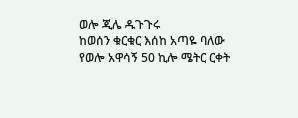ወሎ ጂሌ ዱጉጉሩ
ከወሰን ቁርቁር እሰከ አጣዬ ባለው የወሎ አዋሳኝ 50 ኪሎ ሜትር ርቀት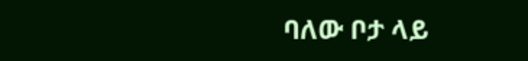ባለው ቦታ ላይ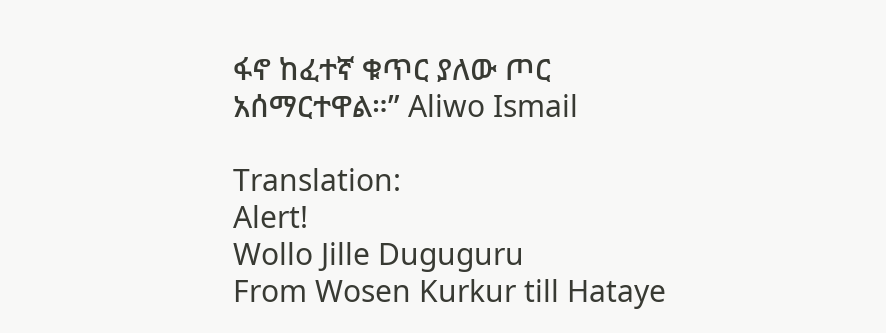ፋኖ ከፈተኛ ቁጥር ያለው ጦር አሰማርተዋል።” Aliwo Ismail

Translation:
Alert!
Wollo Jille Duguguru
From Wosen Kurkur till Hataye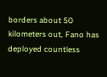borders about 50 kilometers out, Fano has deployed countless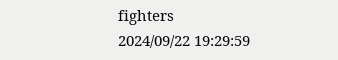fighters
2024/09/22 19:29:59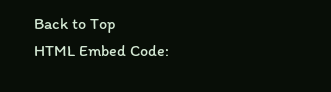Back to Top
HTML Embed Code: